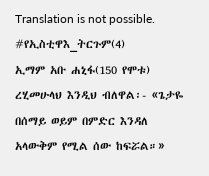Translation is not possible.
#የኢስቲዋእ_ትርጉም(4)
ኢማም አቡ ሐኒፋ(150 የሞቱ) ረሂመሁላህ እንዲህ ብለዋል፡- «ጌታዬ በሰማይ ወይም በምድር እንዳለ አላውቅም የሚል ሰው ከፍሯል።»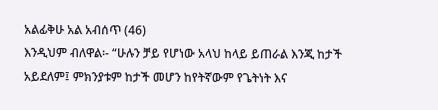አልፊቅሁ አል አብሰጥ (46)
እንዲህም ብለዋል፡- “ሁሉን ቻይ የሆነው አላህ ከላይ ይጠራል እንጂ ከታች አይደለም፤ ምክንያቱም ከታች መሆን ከየትኛውም የጌትነት እና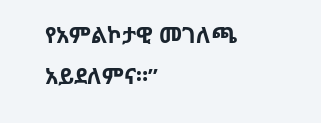የአምልኮታዊ መገለጫ አይደለምና።”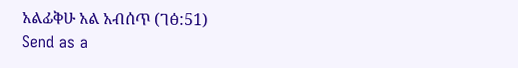አልፊቅሁ አል አብሰጥ (ገፅ:51)
Send as a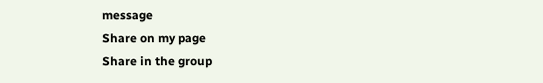message
Share on my page
Share in the group